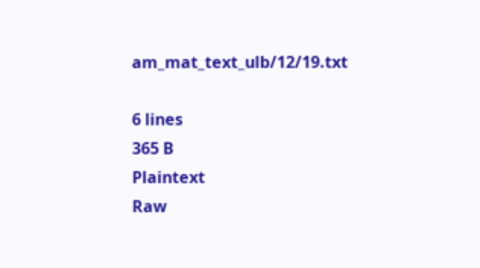am_mat_text_ulb/12/19.txt

6 lines
365 B
Plaintext
Raw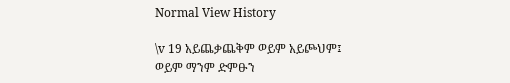Normal View History

\v 19 አይጨቃጨቅም ወይም አይጮህም፤
ወይም ማንም ድምፁን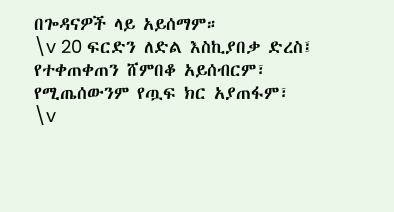በጐዳናዎች ላይ አይሰማም።
\v 20 ፍርድን ለድል እስኪያበቃ ድረስ፤
የተቀጠቀጠን ሸምበቆ አይሰብርም፣
የሚጤሰውንም የጧፍ ክር አያጠፋም፣
\v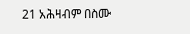21 አሕዛብም በስሙ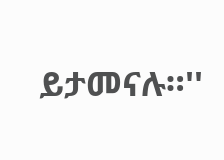ይታመናሉ።''